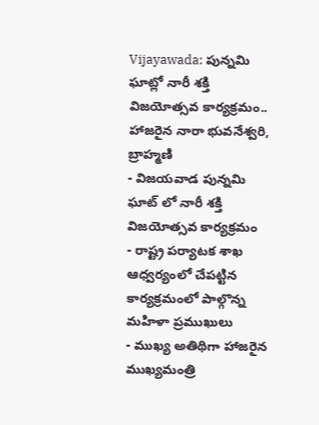Vijayawada: పున్నమి ఘాట్లో నారీ శక్తి విజయోత్సవ కార్యక్రమం.. హాజరైన నారా భువనేశ్వరి, బ్రాహ్మణి
- విజయవాడ పున్నమి ఘాట్ లో నారీ శక్తి విజయోత్సవ కార్యక్రమం
- రాష్ట్ర పర్యాటక శాఖ ఆధ్వర్యంలో చేపట్టిన కార్యక్రమంలో పాల్గొన్న మహిళా ప్రముఖులు
- ముఖ్య అతిథిగా హాజరైన ముఖ్యమంత్రి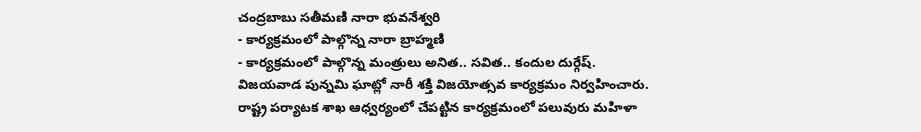చంద్రబాబు సతీమణి నారా భువనేశ్వరి
- కార్యక్రమంలో పాల్గొన్న నారా బ్రాహ్మణి
- కార్యక్రమంలో పాల్గొన్న మంత్రులు అనిత.. సవిత.. కందుల దుర్గేష్.
విజయవాడ పున్నమి ఘాట్లో నారీ శక్తి విజయోత్సవ కార్యక్రమం నిర్వహించారు. రాష్ట్ర పర్యాటక శాఖ ఆధ్వర్యంలో చేపట్టిన కార్యక్రమంలో పలువురు మహిళా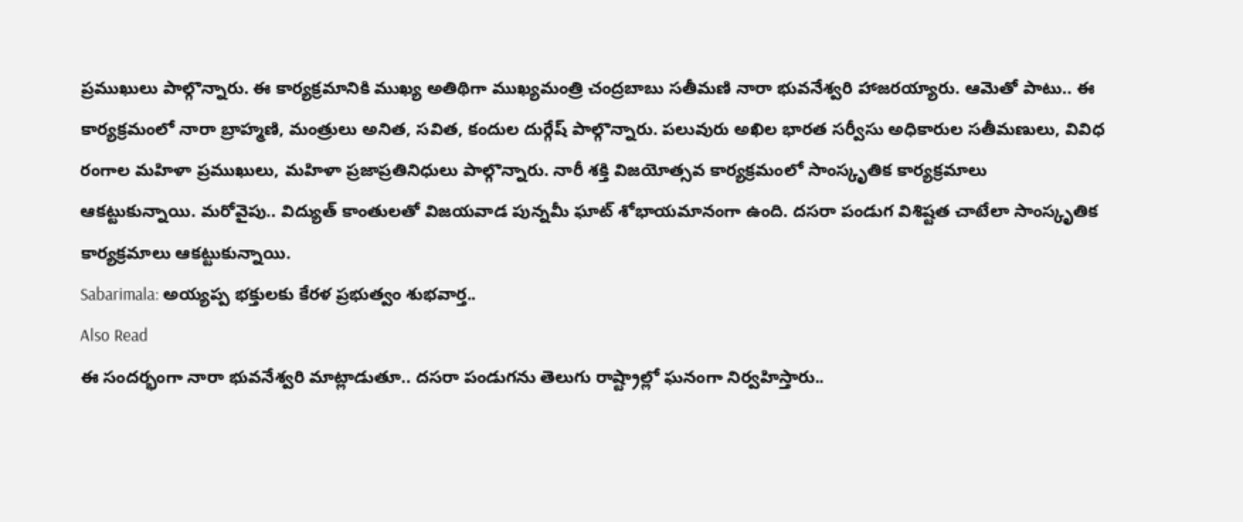ప్రముఖులు పాల్గొన్నారు. ఈ కార్యక్రమానికి ముఖ్య అతిథిగా ముఖ్యమంత్రి చంద్రబాబు సతీమణి నారా భువనేశ్వరి హాజరయ్యారు. ఆమెతో పాటు.. ఈ కార్యక్రమంలో నారా బ్రాహ్మణి, మంత్రులు అనిత, సవిత, కందుల దుర్గేష్ పాల్గొన్నారు. పలువురు అఖిల భారత సర్వీసు అధికారుల సతీమణులు, వివిధ రంగాల మహిళా ప్రముఖులు, మహిళా ప్రజాప్రతినిధులు పాల్గొన్నారు. నారీ శక్తి విజయోత్సవ కార్యక్రమంలో సాంస్కృతిక కార్యక్రమాలు ఆకట్టుకున్నాయి. మరోవైపు.. విద్యుత్ కాంతులతో విజయవాడ పున్నమీ ఘాట్ శోభాయమానంగా ఉంది. దసరా పండుగ విశిష్టత చాటేలా సాంస్కృతిక కార్యక్రమాలు ఆకట్టుకున్నాయి.
Sabarimala: అయ్యప్ప భక్తులకు కేరళ ప్రభుత్వం శుభవార్త..
Also Read
ఈ సందర్భంగా నారా భువనేశ్వరి మాట్లాడుతూ.. దసరా పండుగను తెలుగు రాష్ట్రాల్లో ఘనంగా నిర్వహిస్తారు..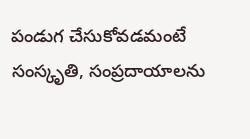పండుగ చేసుకోవడమంటే సంస్కృతి, సంప్రదాయాలను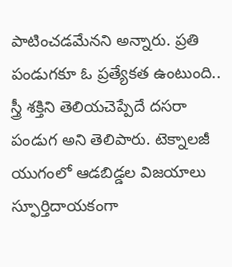పాటించడమేనని అన్నారు. ప్రతి పండుగకూ ఓ ప్రత్యేకత ఉంటుంది.. స్త్రీ శక్తిని తెలియచెప్పేదే దసరా పండుగ అని తెలిపారు. టెక్నాలజీ యుగంలో ఆడబిడ్డల విజయాలు స్ఫూర్తిదాయకంగా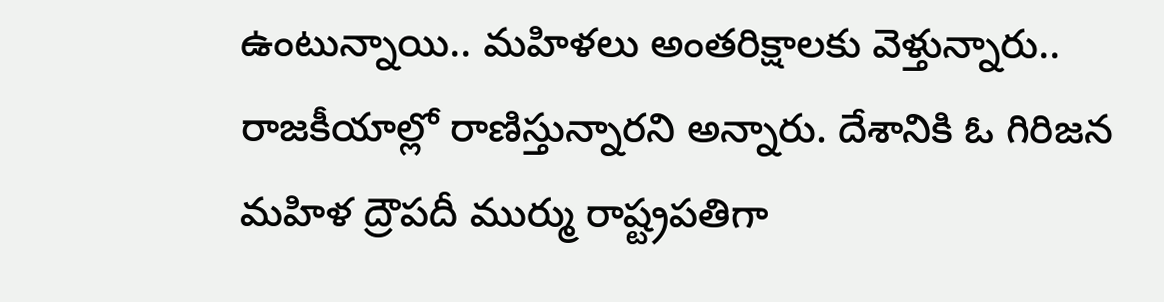ఉంటున్నాయి.. మహిళలు అంతరిక్షాలకు వెళ్తున్నారు.. రాజకీయాల్లో రాణిస్తున్నారని అన్నారు. దేశానికి ఓ గిరిజన మహిళ ద్రౌపదీ ముర్ము రాష్ట్రపతిగా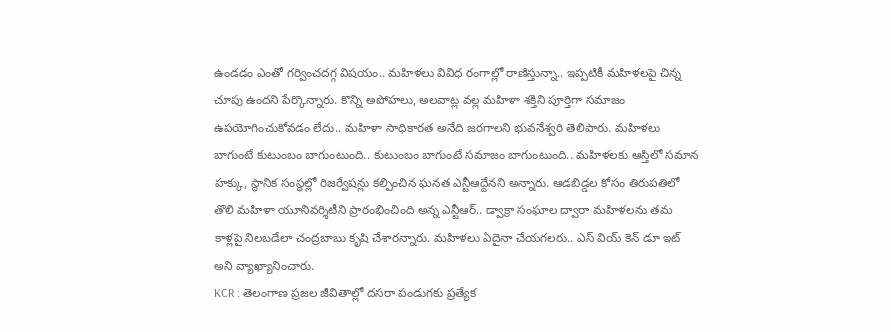ఉండడం ఎంతో గర్వించదగ్గ విషయం.. మహిళలు వివిధ రంగాల్లో రాణిస్తున్నా.. ఇప్పటికీ మహిళలపై చిన్న చూపు ఉందని పేర్కొన్నారు. కొన్ని అపోహలు, అలవాట్ల వల్ల మహిళా శక్తిని పూర్తిగా సమాజం ఉపయోగించుకోవడం లేదు.. మహిళా సాధికారత అనేది జరగాలని భువనేశ్వరి తెలిపారు. మహిళలు బాగుంటే కుటుంబం బాగుంటుంది.. కుటుంబం బాగుంటే సమాజం బాగుంటుంది.. మహిళలకు ఆస్తిలో సమాన హక్కు, స్థానిక సంస్థల్లో రిజర్వేషన్లు కల్పించిన ఘనత ఎన్టీఆద్దేనని అన్నారు. ఆడబిడ్డల కోసం తిరుపతిలో తొలి మహిళా యూనివర్శిటీని ప్రారంభించింది అన్న ఎన్టీఆర్.. డ్వాక్రా సంఘాల ద్వారా మహిళలను తమ కాళ్లపై నిలబడేలా చంద్రబాబు కృషి చేశారన్నారు. మహిళలు ఏదైనా చేయగలరు.. ఎస్ వియ్ కెన్ డూ ఇట్ అని వ్యాఖ్యానించారు.
KCR : తెలంగాణ ప్రజల జీవితాల్లో దసరా పండుగకు ప్రత్యేక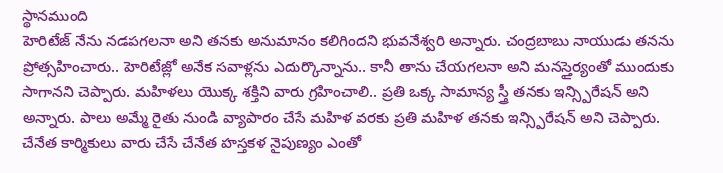స్థానముంది
హెరిటేజ్ నేను నడపగలనా అని తనకు అనుమానం కలిగిందని భువనేశ్వరి అన్నారు. చంద్రబాబు నాయుడు తనను ప్రోత్సహించారు.. హెరిటేజ్లో అనేక సవాళ్లను ఎదుర్కొన్నాను.. కానీ తాను చేయగలనా అని మనస్తైర్యంతో ముందుకు సాగానని చెప్పారు. మహిళలు యొక్క శక్తిని వారు గ్రహించాలి.. ప్రతి ఒక్క సామాన్య స్త్రీ తనకు ఇన్స్పిరేషన్ అని అన్నారు. పాలు అమ్మే రైతు నుండి వ్యాపారం చేసే మహిళ వరకు ప్రతి మహిళ తనకు ఇన్స్పిరేషన్ అని చెప్పారు. చేనేత కార్మికులు వారు చేసే చేనేత హస్తకళ నైపుణ్యం ఎంతో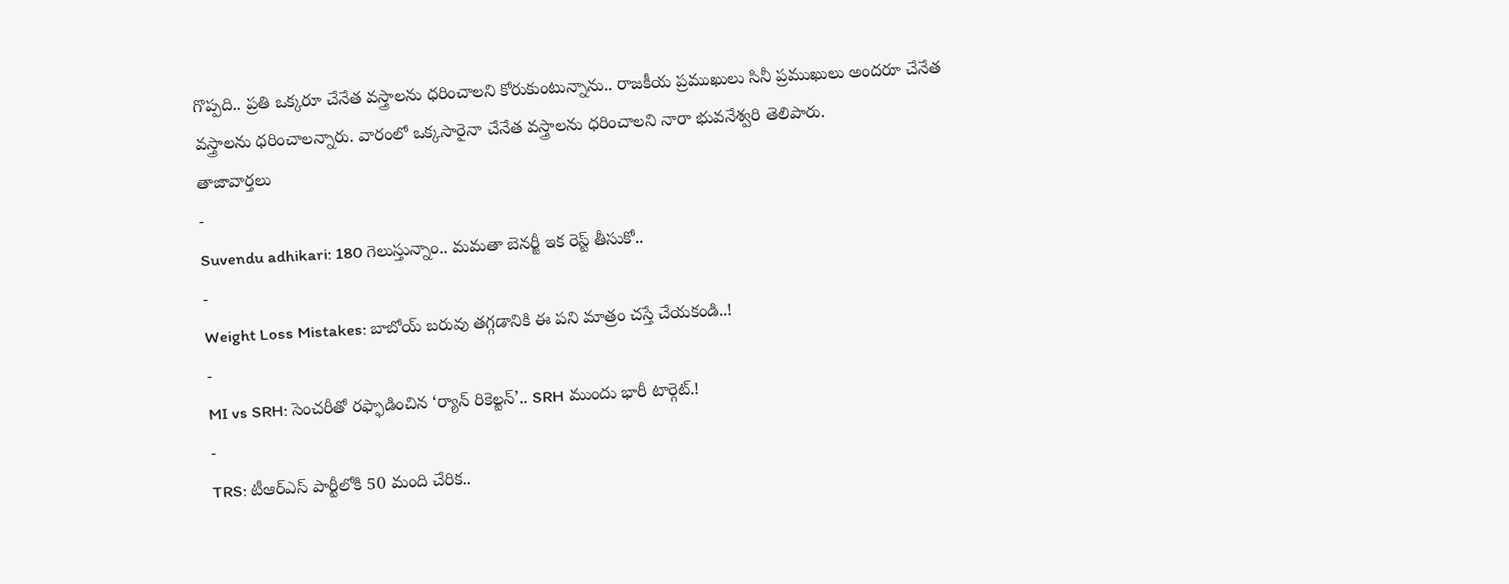గొప్పది.. ప్రతి ఒక్కరూ చేనేత వస్త్రాలను ధరించాలని కోరుకుంటున్నాను.. రాజకీయ ప్రముఖులు సినీ ప్రముఖులు అందరూ చేనేత వస్త్రాలను ధరించాలన్నారు. వారంలో ఒక్కసారైనా చేనేత వస్త్రాలను ధరించాలని నారా భువనేశ్వరి తెలిపారు.
తాజావార్తలు
-
Suvendu adhikari: 180 గెలుస్తున్నాం.. మమతా బెనర్జీ ఇక రెస్ట్ తీసుకో..
-
Weight Loss Mistakes: బాబోయ్ బరువు తగ్గడానికి ఈ పని మాత్రం చస్తే చేయకండి..!
-
MI vs SRH: సెంచరీతో రఫ్ఫాడించిన ‘ర్యాన్ రికెల్టన్’.. SRH ముందు భారీ టార్గెట్.!
-
TRS: టీఆర్ఎస్ పార్టీలోకి 50 మంది చేరిక..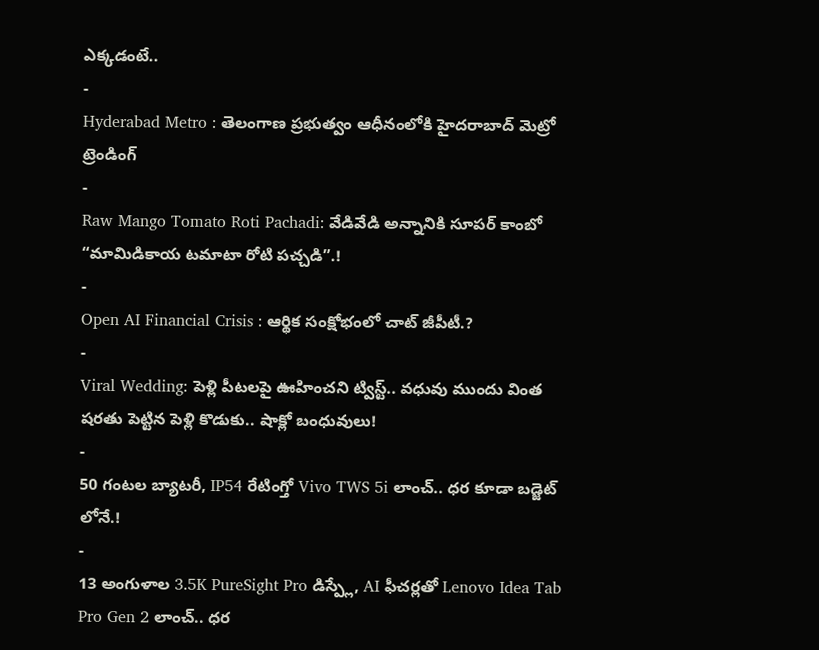ఎక్కడంటే..
-
Hyderabad Metro : తెలంగాణ ప్రభుత్వం ఆధీనంలోకి హైదరాబాద్ మెట్రో
ట్రెండింగ్
-
Raw Mango Tomato Roti Pachadi: వేడివేడి అన్నానికి సూపర్ కాంబో “మామిడికాయ టమాటా రోటి పచ్చడి”.!
-
Open AI Financial Crisis : ఆర్థిక సంక్షోభంలో చాట్ జీపీటీ.?
-
Viral Wedding: పెళ్లి పీటలపై ఊహించని ట్విస్ట్.. వధువు ముందు వింత షరతు పెట్టిన పెళ్లి కొడుకు.. షాక్లో బంధువులు!
-
50 గంటల బ్యాటరీ, IP54 రేటింగ్తో Vivo TWS 5i లాంచ్.. ధర కూడా బడ్జెట్ లోనే.!
-
13 అంగుళాల 3.5K PureSight Pro డిస్ప్లే, AI ఫీచర్లతో Lenovo Idea Tab Pro Gen 2 లాంచ్.. ధర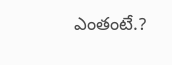ఎంతంటే.?